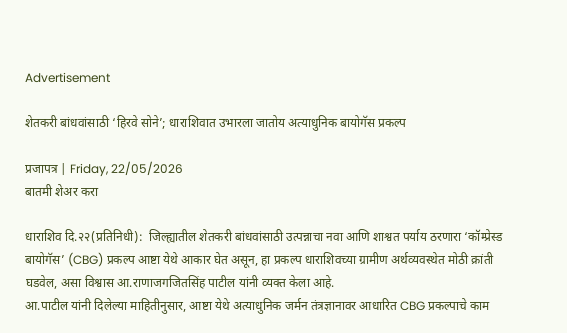Advertisement

शेतकरी बांधवांसाठी ‘हिरवे सोने’; धाराशिवात उभारला जातोय अत्याधुनिक बायोगॅस प्रकल्प

प्रजापत्र | Friday, 22/05/2026
बातमी शेअर करा

धाराशिव दि.२२(प्रतिनिधी):  जिल्ह्यातील शेतकरी बांधवांसाठी उत्पन्नाचा नवा आणि शाश्वत पर्याय ठरणारा ‘कॉम्प्रेस्ड बायोगॅस’ (CBG) प्रकल्प आष्टा येथे आकार घेत असून, हा प्रकल्प धाराशिवच्या ग्रामीण अर्थव्यवस्थेत मोठी क्रांती घडवेल, असा विश्वास आ.राणाजगजितसिंह पाटील यांनी व्यक्त केला आहे.
आ.पाटील यांनी दिलेल्या माहितीनुसार, आष्टा येथे अत्याधुनिक जर्मन तंत्रज्ञानावर आधारित CBG प्रकल्पाचे काम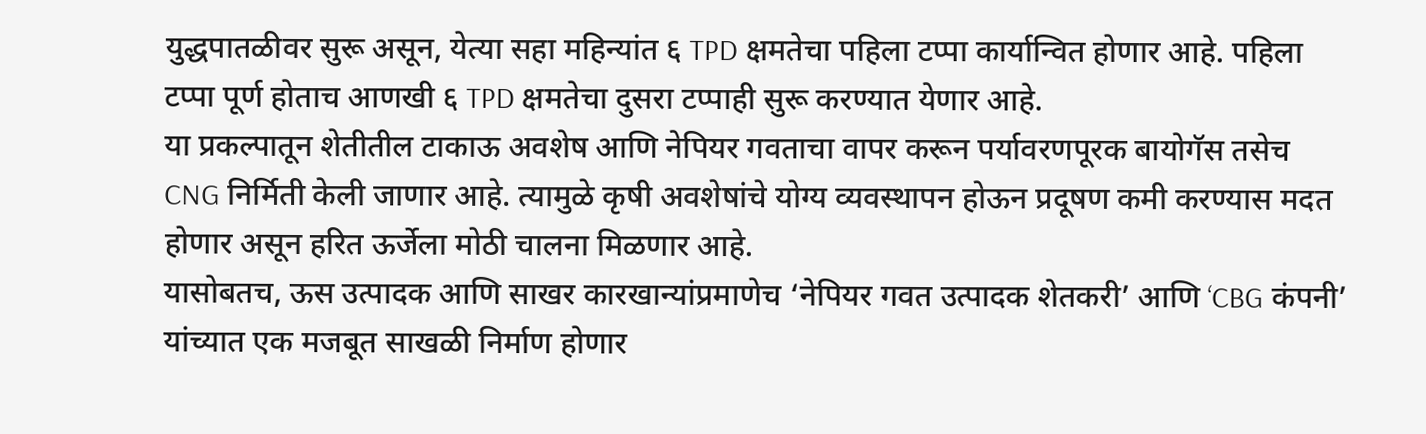युद्धपातळीवर सुरू असून, येत्या सहा महिन्यांत ६ TPD क्षमतेचा पहिला टप्पा कार्यान्वित होणार आहे. पहिला टप्पा पूर्ण होताच आणखी ६ TPD क्षमतेचा दुसरा टप्पाही सुरू करण्यात येणार आहे.
या प्रकल्पातून शेतीतील टाकाऊ अवशेष आणि नेपियर गवताचा वापर करून पर्यावरणपूरक बायोगॅस तसेच CNG निर्मिती केली जाणार आहे. त्यामुळे कृषी अवशेषांचे योग्य व्यवस्थापन होऊन प्रदूषण कमी करण्यास मदत होणार असून हरित ऊर्जेला मोठी चालना मिळणार आहे.
यासोबतच, ऊस उत्पादक आणि साखर कारखान्यांप्रमाणेच ‘नेपियर गवत उत्पादक शेतकरी’ आणि ‘CBG कंपनी’ यांच्यात एक मजबूत साखळी निर्माण होणार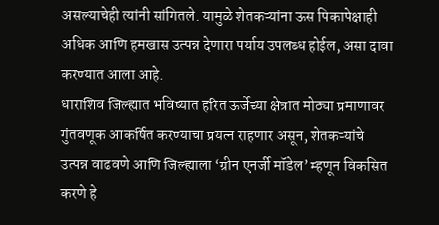असल्याचेही त्यांनी सांगितले. यामुळे शेतकऱ्यांना ऊस पिकापेक्षाही अधिक आणि हमखास उत्पन्न देणारा पर्याय उपलब्ध होईल, असा दावा करण्यात आला आहे.
धाराशिव जिल्ह्यात भविष्यात हरित ऊर्जेच्या क्षेत्रात मोठ्या प्रमाणावर गुंतवणूक आकर्षित करण्याचा प्रयत्न राहणार असून, शेतकऱ्यांचे उत्पन्न वाढवणे आणि जिल्ह्याला ‘ग्रीन एनर्जी मॉडेल’ म्हणून विकसित करणे हे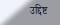उद्दिष्ट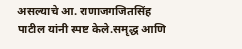असल्याचे आ. राणाजगजितसिंह पाटील यांनी स्पष्ट केले.समृद्ध आणि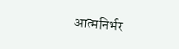आत्मनिर्भर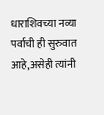धाराशिवच्या नव्या पर्वाची ही सुरुवात आहे,असेही त्यांनी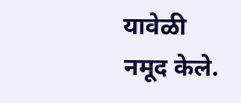यावेळी नमूद केले.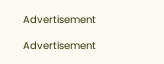Advertisement

Advertisement